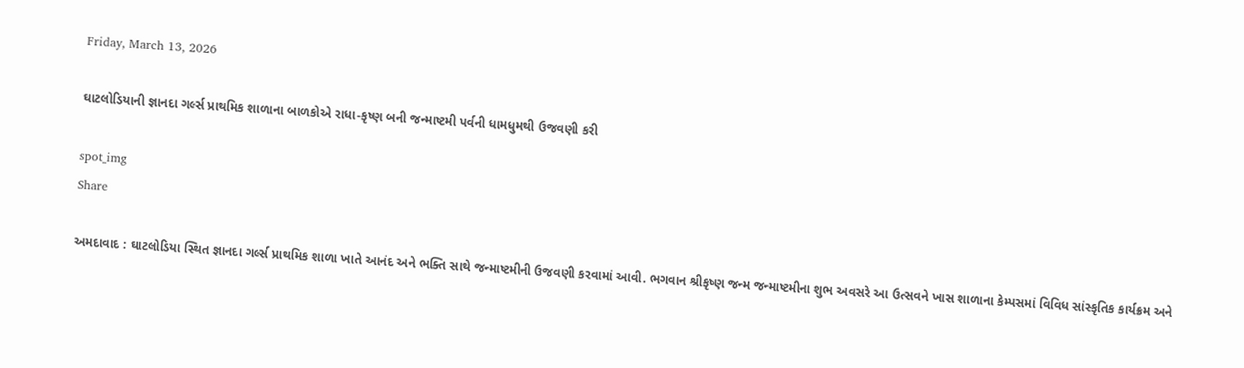Friday, March 13, 2026

ઘાટલોડિયાની જ્ઞાનદા ગર્લ્સ પ્રાથમિક શાળાના બાળકોએ રાધા-કૃષ્ણ બની જન્માષ્ટમી પર્વની ધામધુમથી ઉજવણી કરી

spot_img
Share

અમદાવાદ : ઘાટલોડિયા સ્થિત જ્ઞાનદા ગર્લ્સ પ્રાથમિક શાળા ખાતે આનંદ અને ભક્તિ સાથે જન્માષ્ટમીની ઉજવણી કરવામાં આવી. ભગવાન શ્રીકૃષ્ણ જન્મ જન્માષ્ટમીના શુભ અવસરે આ ઉત્સવને ખાસ શાળાના કેમ્પસમાં વિવિધ સાંસ્કૃતિક કાર્યક્રમ અને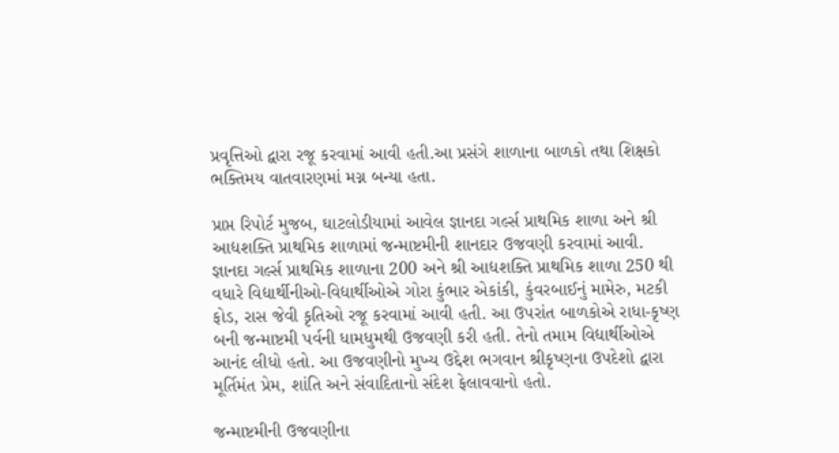પ્રવૃત્તિઓ દ્વારા રજૂ કરવામાં આવી હતી.આ પ્રસંગે શાળાના બાળકો તથા શિક્ષકો ભક્તિમય વાતવારણમાં મગ્ન બન્યા હતા.

પ્રાપ્ત રિપોર્ટ મુજબ, ઘાટલોડીયામાં આવેલ જ્ઞાનદા ગર્લ્સ પ્રાથમિક શાળા અને શ્રી આદ્યશક્તિ પ્રાથમિક શાળામાં જન્માષ્ટમીની શાનદાર ઉજવણી કરવામાં આવી. જ્ઞાનદા ગર્લ્સ પ્રાથમિક શાળાના 200 અને શ્રી આદ્યશક્તિ પ્રાથમિક શાળા 250 થી વધારે વિદ્યાર્થીનીઓ-વિદ્યાર્થીઓએ ગોરા કુંભાર એકાંકી, કુંવરબાઈનું મામેરુ, મટકી ફોડ, રાસ જેવી કૃતિઓ રજૂ કરવામાં આવી હતી. આ ઉપરાંત બાળકોએ રાધા-કૃષ્ણ બની જન્માષ્ટમી પર્વની ધામધુમથી ઉજવણી કરી હતી. તેનો તમામ વિદ્યાર્થીઓએ આનંદ લીધો હતો. આ ઉજવણીનો મુખ્ય ઉદ્દેશ ભગવાન શ્રીકૃષ્ણના ઉપદેશો દ્વારા મૂર્તિમંત પ્રેમ, શાંતિ અને સંવાદિતાનો સંદેશ ફેલાવવાનો હતો.

જન્માષ્ટમીની ઉજવણીના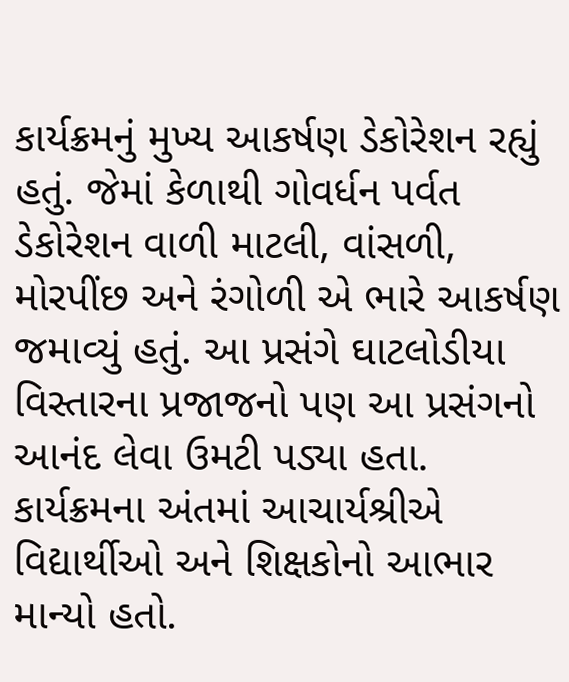કાર્યક્રમનું મુખ્ય આકર્ષણ ડેકોરેશન રહ્યું હતું. જેમાં કેળાથી ગોવર્ધન પર્વત ડેકોરેશન વાળી માટલી, વાંસળી, મોરપીંછ અને રંગોળી એ ભારે આકર્ષણ જમાવ્યું હતું. આ પ્રસંગે ઘાટલોડીયા વિસ્તારના પ્રજાજનો પણ આ પ્રસંગનો આનંદ લેવા ઉમટી પડ્યા હતા. કાર્યક્રમના અંતમાં આચાર્યશ્રીએ વિદ્યાર્થીઓ અને શિક્ષકોનો આભાર માન્યો હતો.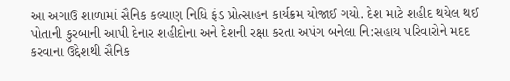આ અગાઉ શાળામાં સૈનિક કલ્યાણ નિધિ ફંડ પ્રોત્સાહન કાર્યક્રમ યોજાઈ ગયો. દેશ માટે શહીદ થયેલ થઈ પોતાની કુરબાની આપી દેનાર શહીદોના અને દેશની રક્ષા કરતા અપંગ બનેલા નિ:સહાય પરિવારોને મદદ કરવાના ઉદ્દેશથી સૈનિક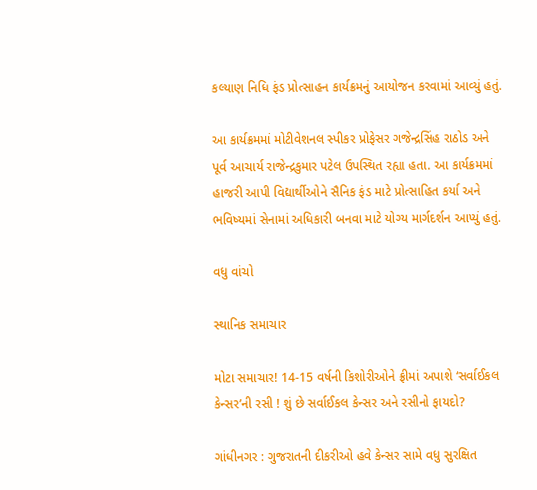કલ્યાણ નિધિ ફંડ પ્રોત્સાહન કાર્યક્રમનું આયોજન કરવામાં આવ્યું હતું.

આ કાર્યક્રમમાં મોટીવેશનલ સ્પીકર પ્રોફેસર ગજેન્દ્રસિંહ રાઠોડ અને પૂર્વ આચાર્ય રાજેન્દ્રકુમાર પટેલ ઉપસ્થિત રહ્યા હતા. આ કાર્યક્રમમાં હાજરી આપી વિદ્યાર્થીઓને સૈનિક ફંડ માટે પ્રોત્સાહિત કર્યા અને ભવિષ્યમાં સેનામાં અધિકારી બનવા માટે યોગ્ય માર્ગદર્શન આપ્યું હતું.

વધુ વાંચો

સ્થાનિક સમાચાર

મોટા સમાચાર! 14-15 વર્ષની કિશોરીઓને ફ્રીમાં અપાશે ‘સર્વાઈકલ કેન્સર’ની રસી ! શું છે સર્વાઈકલ કેન્સર અને રસીનો ફાયદો?

ગાંધીનગર : ગુજરાતની દીકરીઓ હવે કેન્સર સામે વધુ સુરક્ષિત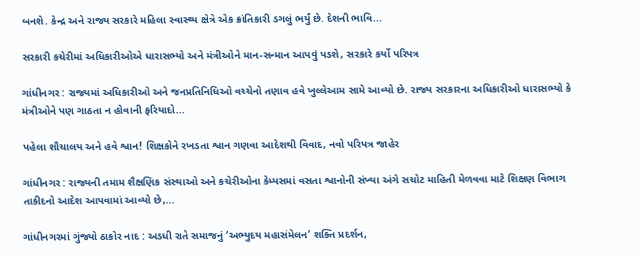બનશે. કેન્દ્ર અને રાજ્ય સરકારે મહિલા સ્વાસ્થ્ય ક્ષેત્રે એક ક્રાંતિકારી ડગલું ભર્યું છે. દેશની ભાવિ...

સરકારી કચેરીમાં અધિકારીઓએ ધારાસભ્યો અને મંત્રીઓને માન-સન્માન આપવું પડશે, સરકારે કર્યો પરિપત્ર

ગાંધીનગર : રાજ્યમાં અધિકારીઓ અને જનપ્રતિનિધિઓ વચ્ચેનો તણાવ હવે ખુલ્લેઆમ સામે આવ્યો છે. રાજ્ય સરકારના અધિકારીઓ ધારાસભ્યો કે મંત્રીઓને પણ ગાઠતા ન હોવાની ફરિયાદો...

પહેલા શૌચાલય અને હવે શ્વાન! શિક્ષકોને રખડતા શ્વાન ગણવા આદેશથી વિવાદ, નવો પરિપત્ર જાહેર

ગાંધીનગર : રાજ્યની તમામ શૈક્ષણિક સંસ્થાઓ અને કચેરીઓના કેમ્પસમાં વસતા શ્વાનોની સંખ્યા અંગે સચોટ માહિતી મેળવવા માટે શિક્ષણ વિભાગ તાકીદનો આદેશ આપવામાં આવ્યો છે,...

ગાંધીનગરમાં ગુંજ્યો ઠાકોર નાદ : અડધી રાતે સમાજનું ‘અભ્યુદય મહાસંમેલન’ શક્તિ પ્રદર્શન,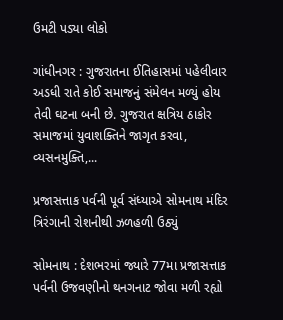ઉમટી પડ્યા લોકો

ગાંધીનગર : ગુજરાતના ઈતિહાસમાં પહેલીવાર અડધી રાતે કોઈ સમાજનું સંમેલન મળ્યું હોય તેવી ઘટના બની છે. ગુજરાત ક્ષત્રિય ઠાકોર સમાજમાં યુવાશક્તિને જાગૃત કરવા, વ્યસનમુક્તિ,...

પ્રજાસત્તાક પર્વની પૂર્વ સંધ્યાએ સોમનાથ મંદિર ત્રિરંગાની રોશનીથી ઝળહળી ઉઠ્યું

સોમનાથ : દેશભરમાં જ્યારે 77મા પ્રજાસત્તાક પર્વની ઉજવણીનો થનગનાટ જોવા મળી રહ્યો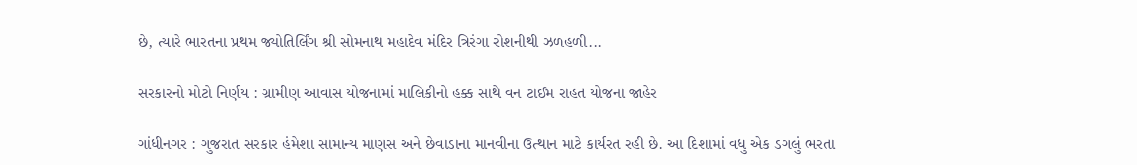છે, ત્યારે ભારતના પ્રથમ જ્યોતિર્લિંગ શ્રી સોમનાથ મહાદેવ મંદિર ત્રિરંગા રોશનીથી ઝળહળી...

સરકારનો મોટો નિર્ણય : ગ્રામીણ આવાસ યોજનામાં માલિકીનો હક્ક સાથે વન ટાઈમ રાહત યોજના જાહેર

ગાંધીનગર : ગુજરાત સરકાર હંમેશા સામાન્ય માણસ અને છેવાડાના માનવીના ઉત્થાન માટે કાર્યરત રહી છે. આ દિશામાં વધુ એક ડગલું ભરતા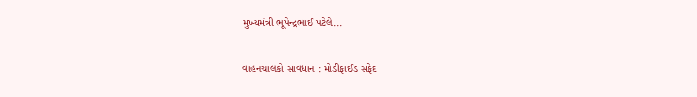મુખ્યમંત્રી ભૂપેન્દ્રભાઈ પટેલે...

વાહનચાલકો સાવધાન : મોડીફાઈડ સફેદ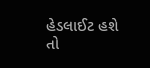હેડલાઈટ હશે તો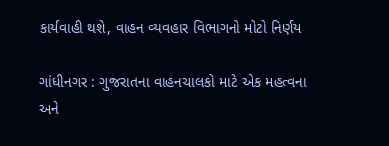કાર્યવાહી થશે, વાહન વ્યવહાર વિભાગનો મોટો નિર્ણય

ગાંધીનગર : ગુજરાતના વાહનચાલકો માટે એક મહત્વના અને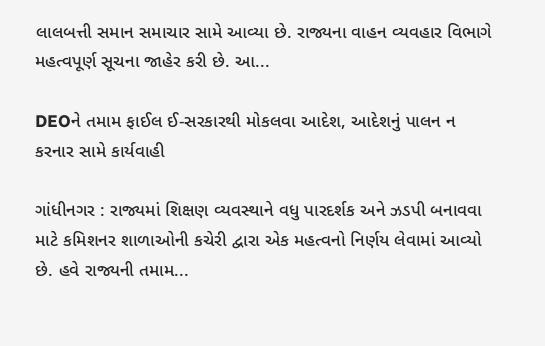લાલબત્તી સમાન સમાચાર સામે આવ્યા છે. રાજ્યના વાહન વ્યવહાર વિભાગે મહત્વપૂર્ણ સૂચના જાહેર કરી છે. આ...

DEOને તમામ ફાઈલ ઈ-સરકારથી મોકલવા આદેશ, આદેશનું પાલન ન કરનાર સામે કાર્યવાહી

ગાંધીનગર : રાજ્યમાં શિક્ષણ વ્યવસ્થાને વધુ પારદર્શક અને ઝડપી બનાવવા માટે કમિશનર શાળાઓની કચેરી દ્વારા એક મહત્વનો નિર્ણય લેવામાં આવ્યો છે. હવે રાજ્યની તમામ...